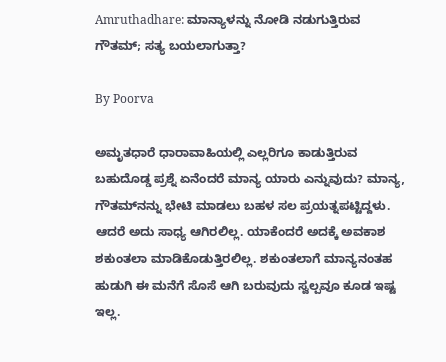Amruthadhare: ಮಾನ್ಯಾಳನ್ನು ನೋಡಿ ನಡುಗುತ್ತಿರುವ ಗೌತಮ್; ಸತ್ಯ ಬಯಲಾಗುತ್ತಾ?

By Poorva

ಅಮೃತಧಾರೆ ಧಾರಾವಾಹಿಯಲ್ಲಿ ಎಲ್ಲರಿಗೂ ಕಾಡುತ್ತಿರುವ ಬಹುದೊಡ್ಡ ಪ್ರಶ್ನೆ ಏನೆಂದರೆ ಮಾನ್ಯ ಯಾರು ಎನ್ನುವುದು? ಮಾನ್ಯ, ಗೌತಮ್‌ನನ್ನು ಭೇಟಿ ಮಾಡಲು ಬಹಳ ಸಲ ಪ್ರಯತ್ನಪಟ್ಟಿದ್ದಳು. ಆದರೆ ಅದು ಸಾಧ್ಯ ಆಗಿರಲಿಲ್ಲ. ಯಾಕೆಂದರೆ ಅದಕ್ಕೆ ಅವಕಾಶ ಶಕುಂತಲಾ ಮಾಡಿಕೊಡುತ್ತಿರಲಿಲ್ಲ. ಶಕುಂತಲಾಗೆ ಮಾನ್ಯನಂತಹ ಹುಡುಗಿ ಈ ಮನೆಗೆ ಸೊಸೆ ಆಗಿ ಬರುವುದು ಸ್ವಲ್ಪವೂ ಕೂಡ ಇಷ್ಟ ಇಲ್ಲ.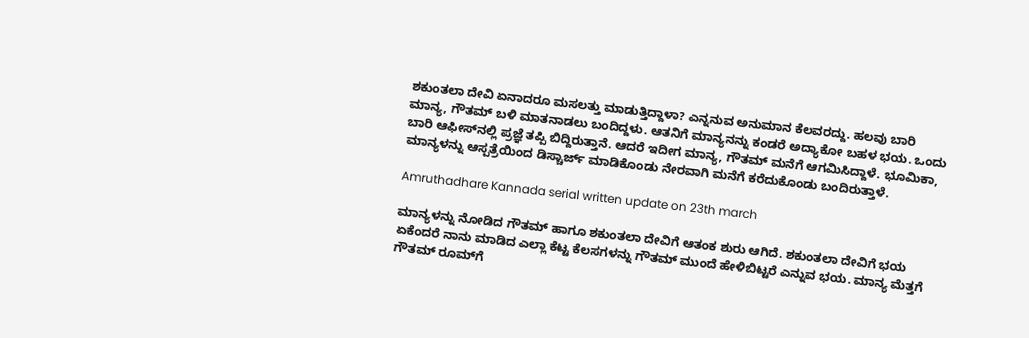ಶಕುಂತಲಾ ದೇವಿ ಏನಾದರೂ ಮಸಲತ್ತು ಮಾಡುತ್ತಿದ್ದಾಳಾ? ಎನ್ನನುವ ಅನುಮಾನ ಕೆಲವರದ್ದು. ಹಲವು ಬಾರಿ ಮಾನ್ಯ, ಗೌತಮ್ ಬಳಿ ಮಾತನಾಡಲು ಬಂದಿದ್ದಳು. ಆತನಿಗೆ ಮಾನ್ಯನನ್ನು ಕಂಡರೆ ಅದ್ಯಾಕೋ ಬಹಳ ಭಯ. ಒಂದು ಬಾರಿ ಆಫೀಸ್‌ನಲ್ಲಿ ಪ್ರಜ್ಞೆ ತಪ್ಪಿ ಬಿದ್ದಿರುತ್ತಾನೆ. ಆದರೆ ಇದೀಗ ಮಾನ್ಯ, ಗೌತಮ್ ಮನೆಗೆ ಆಗಮಿಸಿದ್ದಾಳೆ. ಭೂಮಿಕಾ, ಮಾನ್ಯಳನ್ನು ಆಸ್ಪತ್ರೆಯಿಂದ ಡಿಸ್ಚಾರ್ಜ್ ಮಾಡಿಕೊಂಡು ನೇರವಾಗಿ ಮನೆಗೆ ಕರೆದುಕೊಂಡು ಬಂದಿರುತ್ತಾಳೆ.

Amruthadhare Kannada serial written update on 23th march

ಮಾನ್ಯಳನ್ನು ನೋಡಿದ ಗೌತಮ್ ಹಾಗೂ ಶಕುಂತಲಾ ದೇವಿಗೆ ಆತಂಕ ಶುರು ಆಗಿದೆ. ಶಕುಂತಲಾ ದೇವಿಗೆ ಭಯ ಏಕೆಂದರೆ ನಾನು ಮಾಡಿದ ಎಲ್ಲಾ ಕೆಟ್ಟ ಕೆಲಸಗಳನ್ನು ಗೌತಮ್ ಮುಂದೆ ಹೇಳಿಬಿಟ್ಟರೆ ಎನ್ನುವ ಭಯ. ಮಾನ್ಯ ಮೆತ್ತಗೆ ಗೌತಮ್ ರೂಮ್‌ಗೆ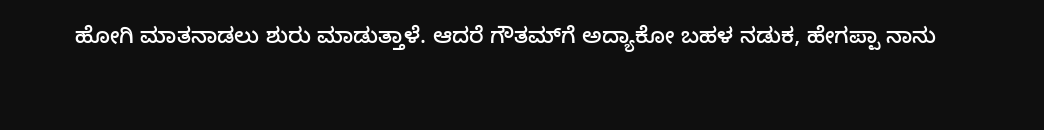ಹೋಗಿ ಮಾತನಾಡಲು ಶುರು ಮಾಡುತ್ತಾಳೆ. ಆದರೆ ಗೌತಮ್‌ಗೆ ಅದ್ಯಾಕೋ ಬಹಳ ನಡುಕ, ಹೇಗಪ್ಪಾ ನಾನು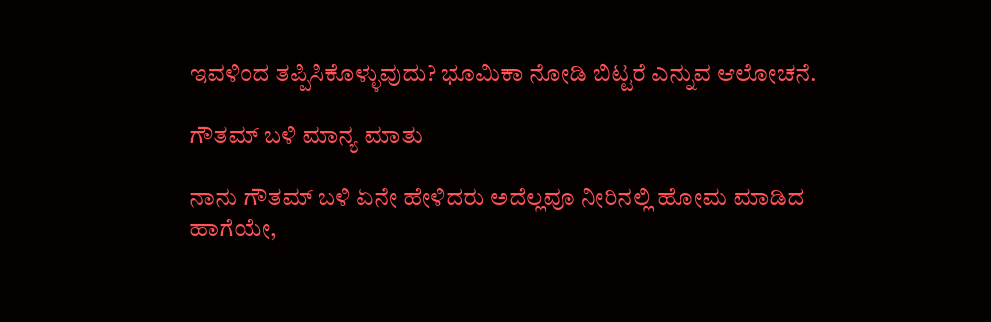ಇವಳಿಂದ ತಪ್ಪಿಸಿಕೊಳ್ಳುವುದು? ಭೂಮಿಕಾ ನೋಡಿ ಬಿಟ್ಟರೆ ಎನ್ನುವ ಆಲೋಚನೆ.

ಗೌತಮ್ ಬಳಿ ಮಾನ್ಯ ಮಾತು

ನಾನು ಗೌತಮ್ ಬಳಿ ಏನೇ ಹೇಳಿದರು ಅದೆಲ್ಲವೂ ನೀರಿನಲ್ಲಿ ಹೋಮ ಮಾಡಿದ ಹಾಗೆಯೇ,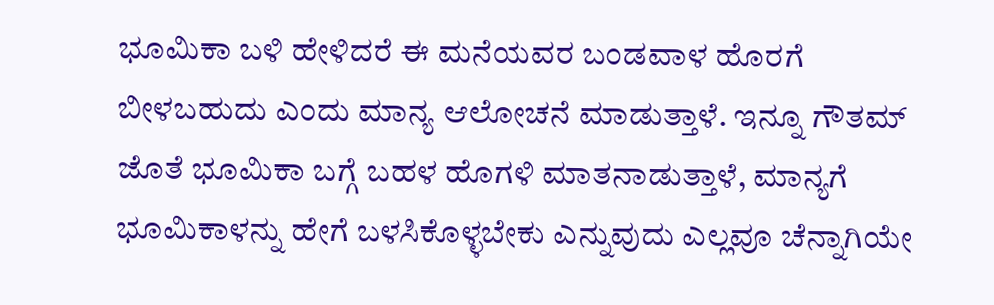ಭೂಮಿಕಾ ಬಳಿ ಹೇಳಿದರೆ ಈ ಮನೆಯವರ ಬಂಡವಾಳ ಹೊರಗೆ ಬೀಳಬಹುದು ಎಂದು ಮಾನ್ಯ ಆಲೋಚನೆ ಮಾಡುತ್ತಾಳೆ. ಇನ್ನೂ ಗೌತಮ್ ಜೊತೆ ಭೂಮಿಕಾ ಬಗ್ಗೆ ಬಹಳ ಹೊಗಳಿ ಮಾತನಾಡುತ್ತಾಳೆ, ಮಾನ್ಯಗೆ ಭೂಮಿಕಾಳನ್ನು ಹೇಗೆ ಬಳಸಿಕೊಳ್ಳಬೇಕು ಎನ್ನುವುದು ಎಲ್ಲವೂ ಚೆನ್ನಾಗಿಯೇ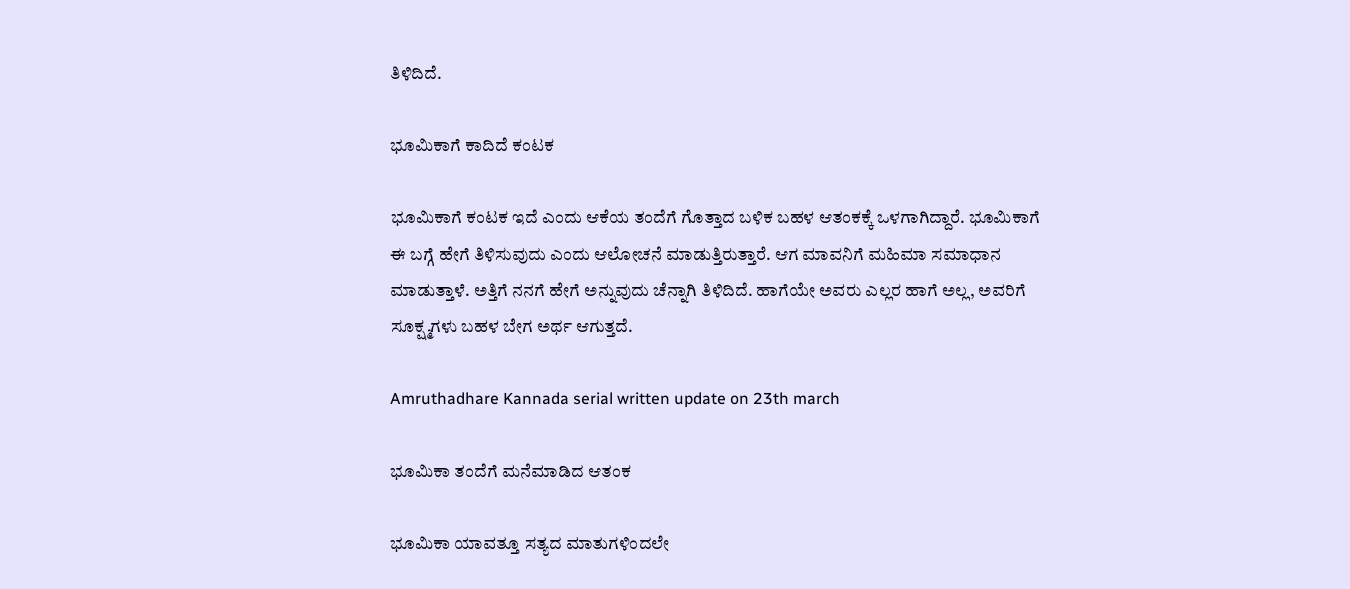ತಿಳಿದಿದೆ.

ಭೂಮಿಕಾಗೆ ಕಾದಿದೆ ಕಂಟಕ

ಭೂಮಿಕಾಗೆ ಕಂಟಕ ಇದೆ ಎಂದು ಆಕೆಯ ತಂದೆಗೆ ಗೊತ್ತಾದ ಬಳಿಕ ಬಹಳ ಆತಂಕಕ್ಕೆ ಒಳಗಾಗಿದ್ದಾರೆ. ಭೂಮಿಕಾಗೆ ಈ ಬಗ್ಗೆ ಹೇಗೆ ತಿಳಿಸುವುದು ಎಂದು ಆಲೋಚನೆ ಮಾಡುತ್ತಿರುತ್ತಾರೆ. ಆಗ ಮಾವನಿಗೆ ಮಹಿಮಾ ಸಮಾಧಾನ ಮಾಡುತ್ತಾಳೆ. ಅತ್ತಿಗೆ ನನಗೆ ಹೇಗೆ ಅನ್ನುವುದು ಚೆನ್ನಾಗಿ ತಿಳಿದಿದೆ. ಹಾಗೆಯೇ ಅವರು ಎಲ್ಲರ ಹಾಗೆ ಅಲ್ಲ, ಅವರಿಗೆ ಸೂಕ್ಷ್ಮಗಳು ಬಹಳ ಬೇಗ ಅರ್ಥ ಆಗುತ್ತದೆ.

Amruthadhare Kannada serial written update on 23th march

ಭೂಮಿಕಾ ತಂದೆಗೆ ಮನೆಮಾಡಿದ ಆತಂಕ

ಭೂಮಿಕಾ ಯಾವತ್ತೂ ಸತ್ಯದ ಮಾತುಗಳಿಂದಲೇ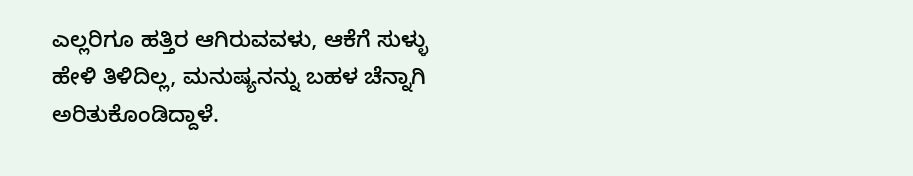ಎಲ್ಲರಿಗೂ ಹತ್ತಿರ ಆಗಿರುವವಳು, ಆಕೆಗೆ ಸುಳ್ಳು ಹೇಳಿ ತಿಳಿದಿಲ್ಲ, ಮನುಷ್ಯನನ್ನು ಬಹಳ ಚೆನ್ನಾಗಿ ಅರಿತುಕೊಂಡಿದ್ದಾಳೆ.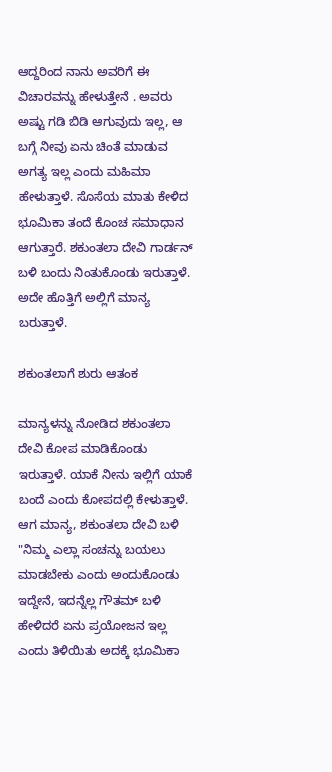ಆದ್ದರಿಂದ ನಾನು ಅವರಿಗೆ ಈ ವಿಚಾರವನ್ನು ಹೇಳುತ್ತೇನೆ . ಅವರು ಅಷ್ಟು ಗಡಿ ಬಿಡಿ ಆಗುವುದು ಇಲ್ಲ, ಆ ಬಗ್ಗೆ ನೀವು ಏನು ಚಿಂತೆ ಮಾಡುವ ಅಗತ್ಯ ಇಲ್ಲ ಎಂದು ಮಹಿಮಾ ಹೇಳುತ್ತಾಳೆ. ಸೊಸೆಯ ಮಾತು ಕೇಳಿದ ಭೂಮಿಕಾ ತಂದೆ ಕೊಂಚ ಸಮಾಧಾನ ಆಗುತ್ತಾರೆ. ಶಕುಂತಲಾ ದೇವಿ ಗಾರ್ಡನ್ ಬಳಿ ಬಂದು ನಿಂತುಕೊಂಡು ಇರುತ್ತಾಳೆ. ಅದೇ ಹೊತ್ತಿಗೆ ಅಲ್ಲಿಗೆ ಮಾನ್ಯ ಬರುತ್ತಾಳೆ.

ಶಕುಂತಲಾಗೆ ಶುರು ಆತಂಕ

ಮಾನ್ಯಳನ್ನು ನೋಡಿದ ಶಕುಂತಲಾ ದೇವಿ ಕೋಪ ಮಾಡಿಕೊಂಡು ಇರುತ್ತಾಳೆ. ಯಾಕೆ ನೀನು ಇಲ್ಲಿಗೆ ಯಾಕೆ ಬಂದೆ ಎಂದು ಕೋಪದಲ್ಲಿ ಕೇಳುತ್ತಾಳೆ. ಆಗ ಮಾನ್ಯ, ಶಕುಂತಲಾ ದೇವಿ ಬಳಿ "ನಿಮ್ಮ ಎಲ್ಲಾ ಸಂಚನ್ನು ಬಯಲು ಮಾಡಬೇಕು ಎಂದು ಅಂದುಕೊಂಡು ಇದ್ದೇನೆ, ಇದನ್ನೆಲ್ಲ ಗೌತಮ್ ಬಳಿ ಹೇಳಿದರೆ ಏನು ಪ್ರಯೋಜನ ಇಲ್ಲ ಎಂದು ತಿಳಿಯಿತು ಅದಕ್ಕೆ ಭೂಮಿಕಾ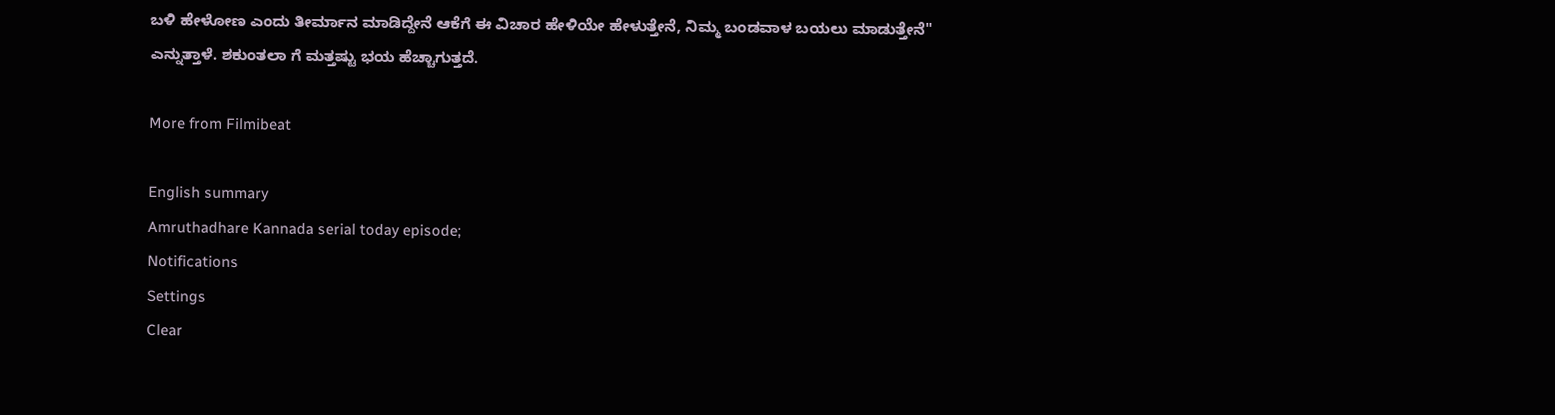ಬಳಿ ಹೇಳೋಣ ಎಂದು ತೀರ್ಮಾನ ಮಾಡಿದ್ದೇನೆ ಆಕೆಗೆ ಈ ವಿಚಾರ ಹೇಳಿಯೇ ಹೇಳುತ್ತೇನೆ, ನಿಮ್ಮ ಬಂಡವಾಳ ಬಯಲು ಮಾಡುತ್ತೇನೆ" ಎನ್ನುತ್ತಾಳೆ. ಶಕುಂತಲಾ ಗೆ ಮತ್ತಷ್ಟು ಭಯ ಹೆಚ್ಚಾಗುತ್ತದೆ.

More from Filmibeat

English summary
Amruthadhare Kannada serial today episode;
Notifications
Settings
Clear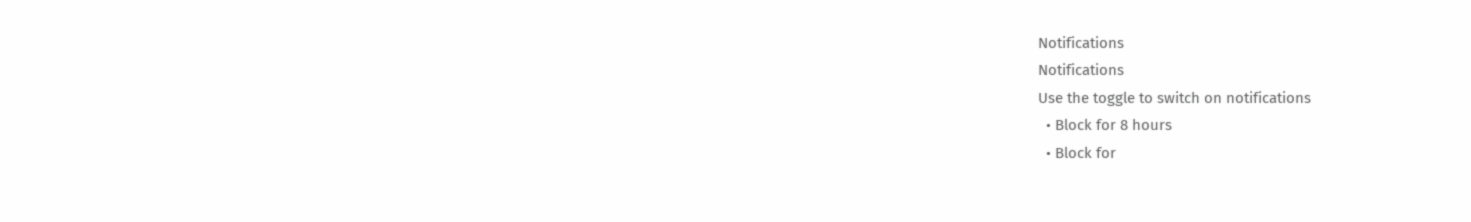Notifications
Notifications
Use the toggle to switch on notifications
  • Block for 8 hours
  • Block for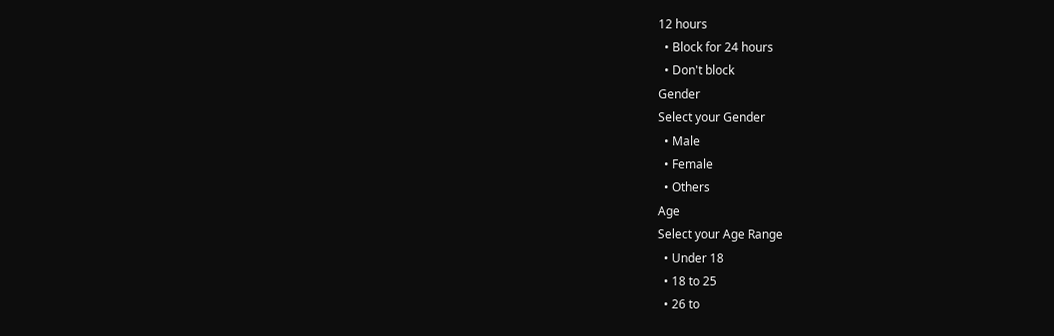12 hours
  • Block for 24 hours
  • Don't block
Gender
Select your Gender
  • Male
  • Female
  • Others
Age
Select your Age Range
  • Under 18
  • 18 to 25
  • 26 to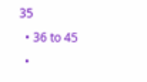35
  • 36 to 45
  •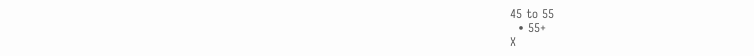45 to 55
  • 55+
X